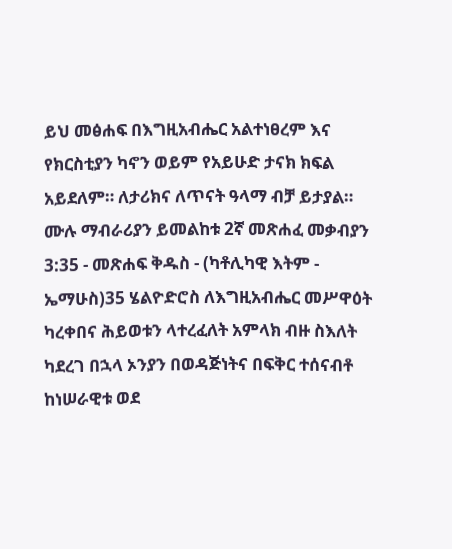ይህ መፅሐፍ በእግዚአብሔር አልተነፀረም እና የክርስቲያን ካኖን ወይም የአይሁድ ታናክ ክፍል አይደለም። ለታሪክና ለጥናት ዓላማ ብቻ ይታያል። ሙሉ ማብራሪያን ይመልከቱ 2ኛ መጽሐፈ መቃብያን 3:35 - መጽሐፍ ቅዱስ - (ካቶሊካዊ እትም - ኤማሁስ)35 ሄልዮድሮስ ለእግዚአብሔር መሥዋዕት ካረቀበና ሕይወቱን ላተረፈለት አምላክ ብዙ ስእለት ካደረገ በኋላ ኦንያን በወዳጅነትና በፍቅር ተሰናብቶ ከነሠራዊቱ ወደ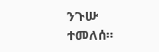ንጉሡ ተመለሰ።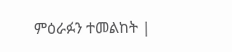ምዕራፉን ተመልከት |